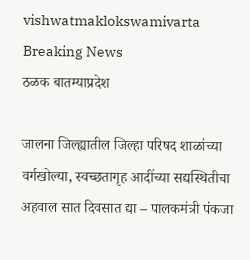vishwatmaklokswamivarta
Breaking News
ठळक बातम्याप्रदेश

जालना जिल्ह्यातील जिल्हा परिषद शाळांच्या वर्गखोल्या, स्वच्छतागृह आदींच्या सद्यस्थितीचा अहवाल सात दिवसात द्या – पालकमंत्री पंकजा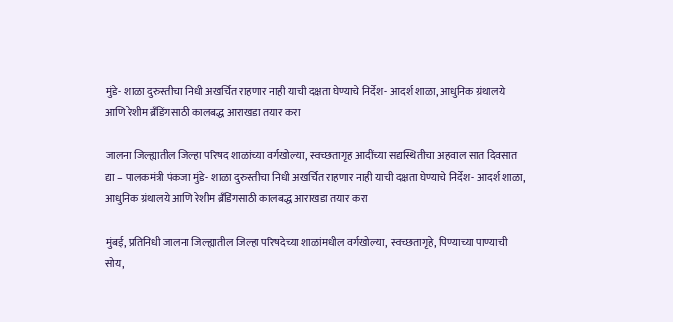मुंडे- शाळा दुरुस्तीचा निधी अखर्चित राहणार नाही याची दक्षता घेण्याचे निर्देश- आदर्श शाळा, आधुनिक ग्रंथालये आणि रेशीम ब्रँडिंगसाठी कालबद्ध आराखडा तयार करा

जालना जिल्ह्यातील जिल्हा परिषद शाळांच्या वर्गखोल्या, स्वच्छतागृह आदींच्या सद्यस्थितीचा अहवाल सात दिवसात द्या – पालकमंत्री पंकजा मुंडे- शाळा दुरुस्तीचा निधी अखर्चित राहणार नाही याची दक्षता घेण्याचे निर्देश- आदर्श शाळा, आधुनिक ग्रंथालये आणि रेशीम ब्रँडिंगसाठी कालबद्ध आराखडा तयार करा

मुंबई, प्रतिनिधी जालना जिल्ह्यातील जिल्हा परिषदेच्या शाळांमधील वर्गखोल्या, स्वच्छतागृहे, पिण्याच्या पाण्याची सोय,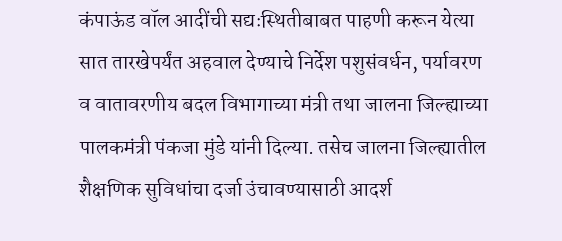कंपाऊंड वॉल आदींची सद्यःस्थितीबाबत पाहणी करून येत्या सात तारखेपर्यंत अहवाल देण्याचे निर्देश पशुसंवर्धन, पर्यावरण व वातावरणीय बदल विभागाच्या मंत्री तथा जालना जिल्ह्याच्या पालकमंत्री पंकजा मुंडे यांनी दिल्या. तसेच जालना जिल्ह्यातील शैक्षणिक सुविधांचा दर्जा उंचावण्यासाठी आदर्श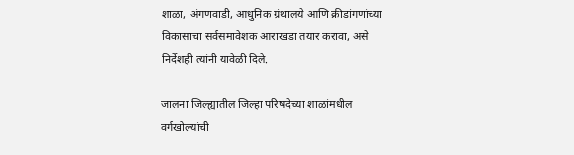शाळा, अंगणवाडी, आधुनिक ग्रंथालये आणि क्रीडांगणांच्या विकासाचा सर्वसमावेशक आराखडा तयार करावा, असे निर्देशही त्यांनी यावेळी दिले.

जालना जिल्ह्यातील जिल्हा परिषदेच्या शाळांमधील वर्गखोल्यांची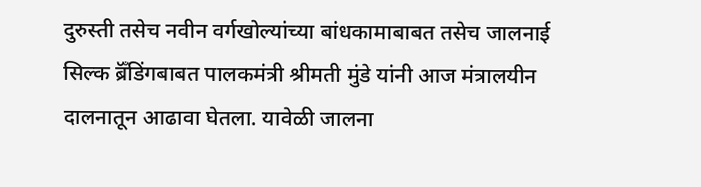दुरुस्ती तसेच नवीन वर्गखोल्यांच्या बांधकामाबाबत तसेच जालनाई सिल्क ब्रॅँडिंगबाबत पालकमंत्री श्रीमती मुंडे यांनी आज मंत्रालयीन दालनातून आढावा घेतला. यावेळी जालना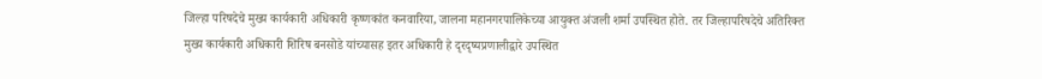जिल्हा परिषदेचे मुख्य कार्यकारी अधिकारी कृष्णकांत कनवारिया, जालना महानगरपालिकेच्या आयुक्त अंजली शर्मा उपस्थित होते. तर जिल्हापरिषदेचे अतिरिक्त मुख्य कार्यकारी अधिकारी शिरिष बनसोडे यांच्यासह इतर अधिकारी हे दृरदृष्यप्रणालीद्वारे उपस्थित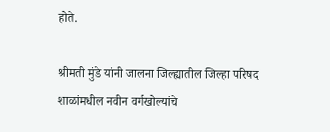होते.

श्रीमती मुंडे यांनी जालना जिल्ह्यातील जिल्हा परिषद शाळांमधील नवीन वर्गखोल्यांचे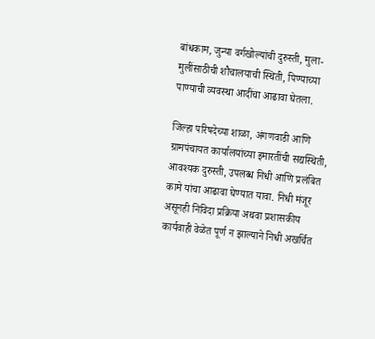बांधकाम, जुन्या वर्गखोल्यांची दुरुस्ती, मुला-मुलींसाठीची शौचालयाची स्थिती, पिण्याच्या पाण्याची व्यवस्था आदींचा आढावा घेतला.

जिल्हा परिषदेच्या शाळा, अंगणवाडी आणि ग्रामपंचायत कार्यालयांच्या इमारतींची सद्यस्थिती, आवश्यक दुरुस्ती, उपलब्ध निधी आणि प्रलंबित कामे यांचा आढावा घेण्यात यावा. निधी मंजूर असूनही निविदा प्रक्रिया अथवा प्रशासकीय कार्यवाही वेळेत पूर्ण न झाल्याने निधी अखर्चित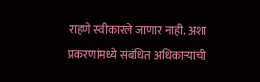राहणे स्वीकारले जाणार नाही. अशा प्रकरणांमध्ये संबंधित अधिकाऱ्यांची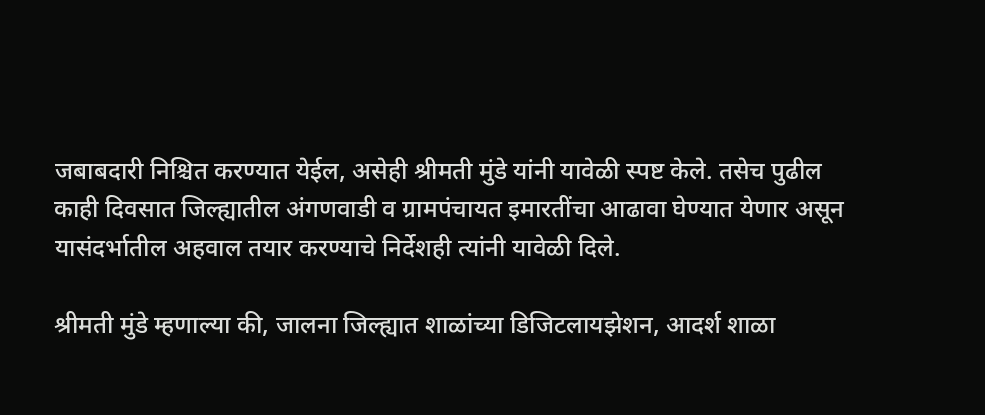जबाबदारी निश्चित करण्यात येईल, असेही श्रीमती मुंडे यांनी यावेळी स्पष्ट केले. तसेच पुढील काही दिवसात जिल्ह्यातील अंगणवाडी व ग्रामपंचायत इमारतींचा आढावा घेण्यात येणार असून यासंदर्भातील अहवाल तयार करण्याचे निर्देशही त्यांनी यावेळी दिले.

श्रीमती मुंडे म्हणाल्या की, जालना जिल्ह्यात शाळांच्या डिजिटलायझेशन, आदर्श शाळा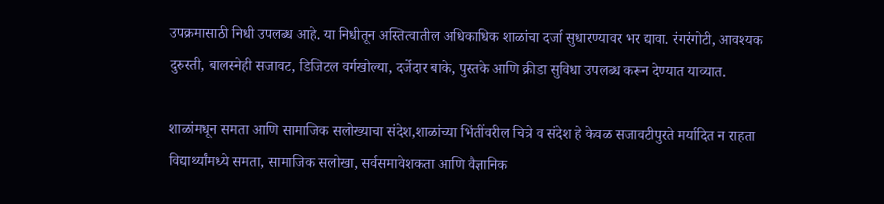उपक्रमासाठी निधी उपलब्ध आहे. या निधीतून अस्तित्वातील अधिकाधिक शाळांचा दर्जा सुधारण्यावर भर द्यावा. रंगरंगोटी, आवश्यक दुरुस्ती, बालस्नेही सजावट, डिजिटल वर्गखोल्या, दर्जेदार बाके, पुस्तके आणि क्रीडा सुविधा उपलब्ध करून देण्यात याव्यात.

शाळांमधून समता आणि सामाजिक सलोख्याचा संदेश,शाळांच्या भिंतींवरील चित्रे व संदेश हे केवळ सजावटीपुरते मर्यादित न राहता विद्यार्थ्यांमध्ये समता, सामाजिक सलोखा, सर्वसमावेशकता आणि वैज्ञानिक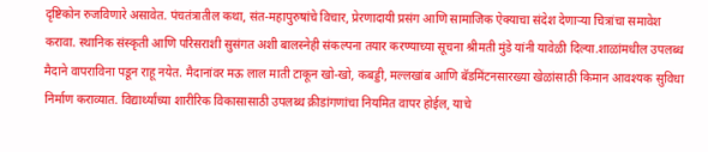दृष्टिकोन रुजविणारे असावेत. पंचतंत्रातील कथा, संत-महापुरुषांचे विचार, प्रेरणादायी प्रसंग आणि सामाजिक ऐक्याचा संदेश देणाऱ्या चित्रांचा समावेश करावा. स्थानिक संस्कृती आणि परिसराशी सुसंगत अशी बालस्नेही संकल्पना तयार करण्याच्या सूचना श्रीमती मुंडे यांनी यावेळी दिल्या.शाळांमधील उपलब्ध मैदाने वापराविना पडून राहू नयेत. मैदानांवर मऊ लाल माती टाकून खो-खो, कबड्डी, मल्लखांब आणि बॅडमिंटनसारख्या खेळांसाठी किमान आवश्यक सुविधा निर्माण कराव्यात. विद्यार्थ्यांच्या शारीरिक विकासासाठी उपलब्ध क्रीडांगणांचा नियमित वापर होईल, याचे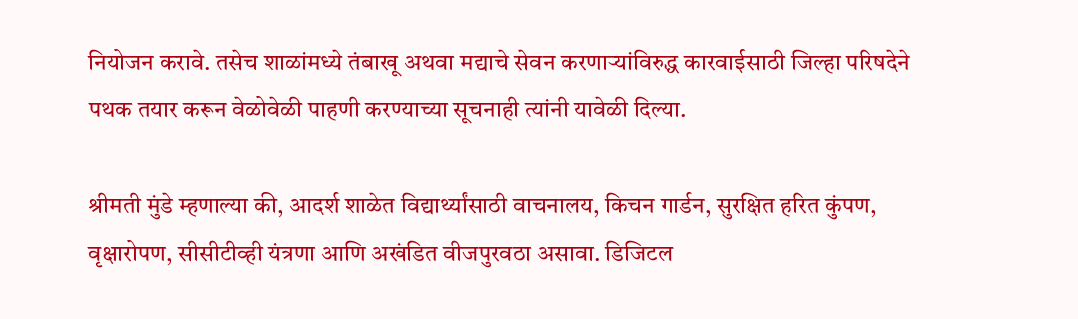नियोजन करावे. तसेच शाळांमध्ये तंबाखू अथवा मद्याचे सेवन करणाऱ्यांविरुद्ध कारवाईसाठी जिल्हा परिषदेने पथक तयार करून वेळोवेळी पाहणी करण्याच्या सूचनाही त्यांनी यावेळी दिल्या.

श्रीमती मुंडे म्हणाल्या की, आदर्श शाळेत विद्यार्थ्यांसाठी वाचनालय, किचन गार्डन, सुरक्षित हरित कुंपण, वृक्षारोपण, सीसीटीव्ही यंत्रणा आणि अखंडित वीजपुरवठा असावा. डिजिटल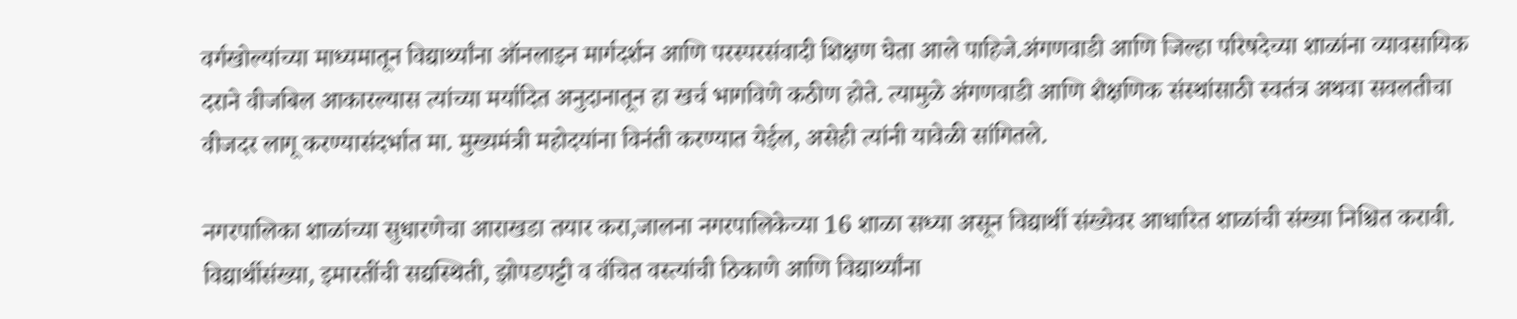वर्गखोल्यांच्या माध्यमातून विद्यार्थ्यांना ऑनलाइन मार्गदर्शन आणि परस्परसंवादी शिक्षण घेता आले पाहिजे.अंगणवाडी आणि जिल्हा परिषदेच्या शाळांना व्यावसायिक दराने वीजबिल आकारल्यास त्यांच्या मर्यादित अनुदानातून हा खर्च भागविणे कठीण होते. त्यामुळे अंगणवाडी आणि शैक्षणिक संस्थांसाठी स्वतंत्र अथवा सवलतीचा वीजदर लागू करण्यासंदर्भात मा. मुख्यमंत्री महोदयांना विनंती करण्यात येईल, असेही त्यांनी यावेळी सांगितले.

नगरपालिका शाळांच्या सुधारणेचा आराखडा तयार करा,जालना नगरपालिकेच्या 16 शाळा सध्या असून विद्यार्थी संख्येवर आधारित शाळांची संख्या निश्चित करावी. विद्यार्थीसंख्या, इमारतींची सद्यस्थिती, झोपडपट्टी व वंचित वस्त्यांची ठिकाणे आणि विद्यार्थ्यांना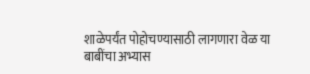शाळेपर्यंत पोहोचण्यासाठी लागणारा वेळ या बाबींचा अभ्यास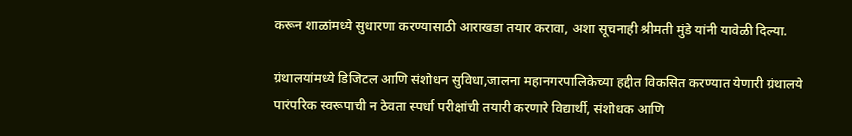करून शाळांमध्ये सुधारणा करण्यासाठी आराखडा तयार करावा, अशा सूचनाही श्रीमती मुंडे यांनी यावेळी दिल्या.

ग्रंथालयांमध्ये डिजिटल आणि संशोधन सुविधा,जालना महानगरपालिकेच्या हद्दीत विकसित करण्यात येणारी ग्रंथालये पारंपरिक स्वरूपाची न ठेवता स्पर्धा परीक्षांची तयारी करणारे विद्यार्थी, संशोधक आणि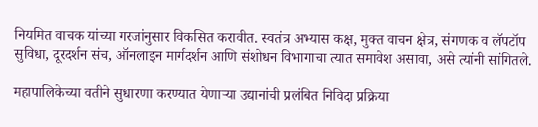नियमित वाचक यांच्या गरजांनुसार विकसित करावीत. स्वतंत्र अभ्यास कक्ष, मुक्त वाचन क्षेत्र, संगणक व लॅपटॉप सुविधा, दूरदर्शन संच, ऑनलाइन मार्गदर्शन आणि संशोधन विभागाचा त्यात समावेश असावा, असे त्यांनी सांगितले.

महापालिकेच्या वतीने सुधारणा करण्यात येणाऱ्या उद्यानांची प्रलंबित निविदा प्रक्रिया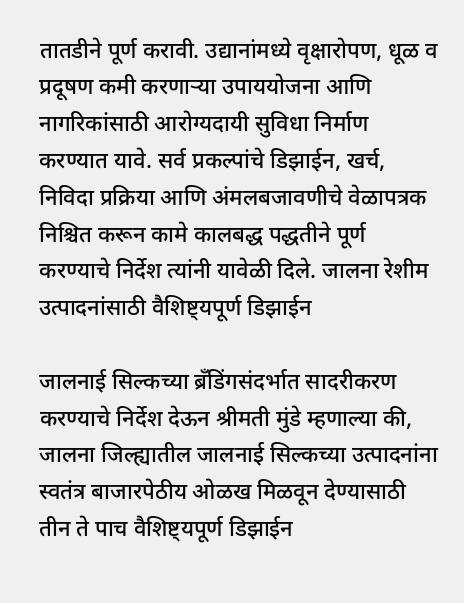तातडीने पूर्ण करावी. उद्यानांमध्ये वृक्षारोपण, धूळ व प्रदूषण कमी करणाऱ्या उपाययोजना आणि नागरिकांसाठी आरोग्यदायी सुविधा निर्माण करण्यात यावे. सर्व प्रकल्पांचे डिझाईन, खर्च, निविदा प्रक्रिया आणि अंमलबजावणीचे वेळापत्रक निश्चित करून कामे कालबद्ध पद्धतीने पूर्ण करण्याचे निर्देश त्यांनी यावेळी दिले. जालना रेशीम उत्पादनांसाठी वैशिष्ट्यपूर्ण डिझाईन

जालनाई सिल्कच्या ब्रँडिंगसंदर्भात सादरीकरण करण्याचे निर्देश देऊन श्रीमती मुंडे म्हणाल्या की, जालना जिल्ह्यातील जालनाई सिल्कच्या उत्पादनांना स्वतंत्र बाजारपेठीय ओळख मिळवून देण्यासाठी तीन ते पाच वैशिष्ट्यपूर्ण डिझाईन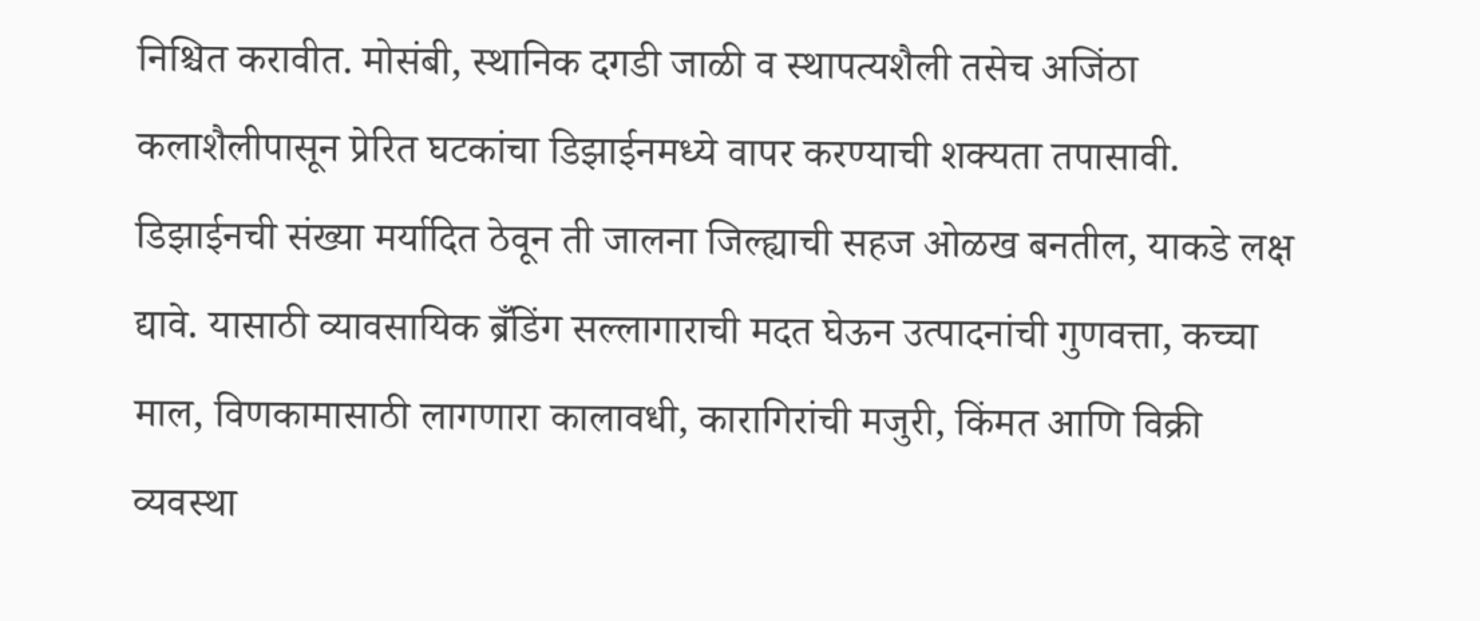निश्चित करावीत. मोसंबी, स्थानिक दगडी जाळी व स्थापत्यशैली तसेच अजिंठा कलाशैलीपासून प्रेरित घटकांचा डिझाईनमध्ये वापर करण्याची शक्यता तपासावी. डिझाईनची संख्या मर्यादित ठेवून ती जालना जिल्ह्याची सहज ओळख बनतील, याकडे लक्ष द्यावे. यासाठी व्यावसायिक ब्रँडिंग सल्लागाराची मदत घेऊन उत्पादनांची गुणवत्ता, कच्चा माल, विणकामासाठी लागणारा कालावधी, कारागिरांची मजुरी, किंमत आणि विक्री व्यवस्था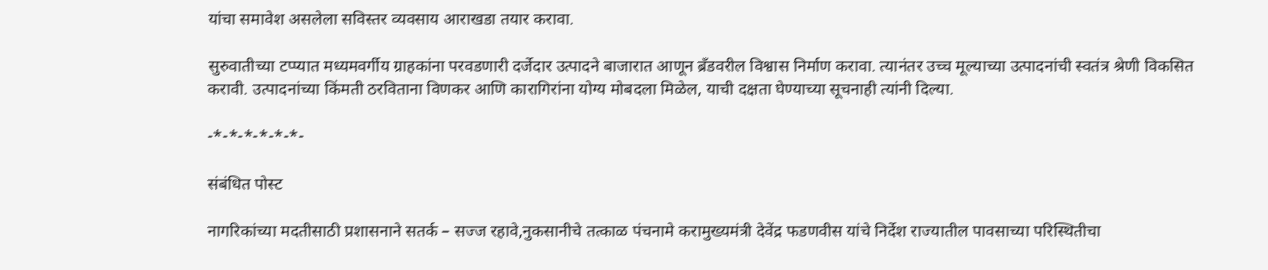यांचा समावेश असलेला सविस्तर व्यवसाय आराखडा तयार करावा.

सुरुवातीच्या टप्प्यात मध्यमवर्गीय ग्राहकांना परवडणारी दर्जेदार उत्पादने बाजारात आणून ब्रँडवरील विश्वास निर्माण करावा. त्यानंतर उच्च मूल्याच्या उत्पादनांची स्वतंत्र श्रेणी विकसित करावी. उत्पादनांच्या किंमती ठरविताना विणकर आणि कारागिरांना योग्य मोबदला मिळेल, याची दक्षता घेण्याच्या सूचनाही त्यांनी दिल्या.

-*-*-*-*-*-*-

संबंधित पोस्ट

नागरिकांच्या मदतीसाठी प्रशासनाने सतर्क – सज्ज रहावे,नुकसानीचे तत्काळ पंचनामे करामुख्यमंत्री देवेंद्र फडणवीस यांचे निर्देश राज्यातील पावसाच्या परिस्थितीचा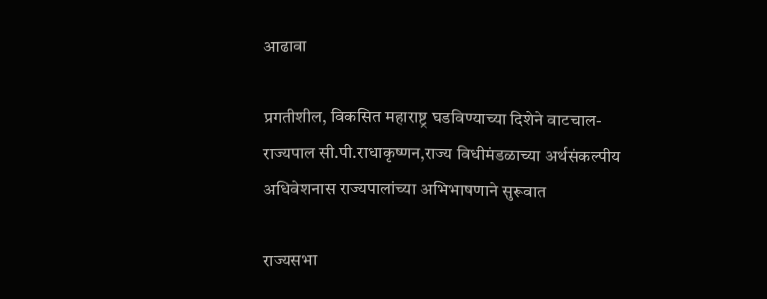आढावा

प्रगतीशील, विकसित महाराष्ट्र घडविण्याच्या दिशेने वाटचाल- राज्यपाल सी.पी.राधाकृष्णन,राज्य विधीमंडळाच्या अर्थसंकल्पीय अधिवेशनास राज्यपालांच्या अभिभाषणाने सुरूवात

राज्यसभा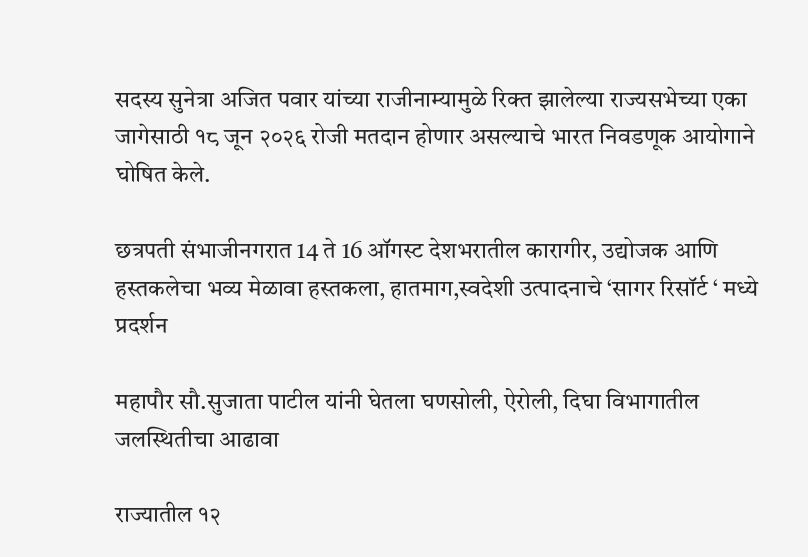सदस्य सुनेत्रा अजित पवार यांच्या राजीनाम्यामुळे रिक्त झालेल्या राज्यसभेच्या एका जागेसाठी १८ जून २०२६ रोजी मतदान होणार असल्याचे भारत निवडणूक आयोगाने घोषित केले.

छत्रपती संभाजीनगरात 14 ते 16 ऑगस्ट देशभरातील कारागीर, उद्योजक आणि हस्तकलेचा भव्य मेळावा हस्तकला, हातमाग,स्वदेशी उत्पादनाचे ‘सागर रिसॉर्ट ‘ मध्ये प्रदर्शन

महापौर सौ.सुजाता पाटील यांनी घेतला घणसोली, ऐरोली, दिघा विभागातील जलस्थितीचा आढावा

राज्यातील १२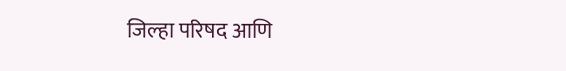जिल्हा परिषद आणि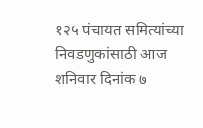१२५ पंचायत समित्यांच्या निवडणुकांसाठी आज शनिवार दिनांक ७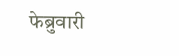फेब्रुवारी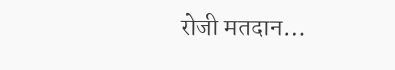रोजी मतदान…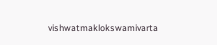vishwatmaklokswamivarta